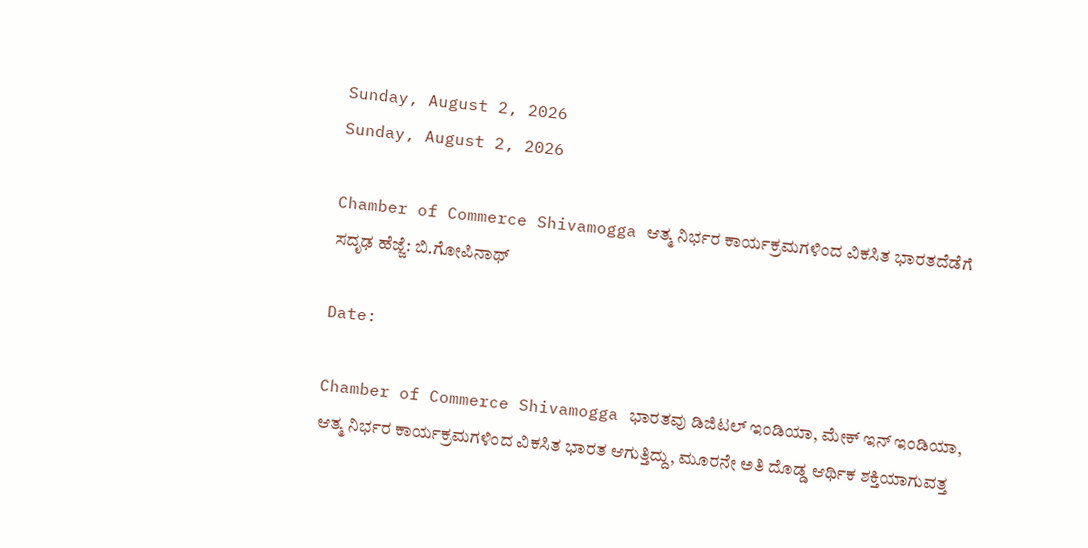Sunday, August 2, 2026
Sunday, August 2, 2026

Chamber of Commerce Shivamogga ಆತ್ಮ ನಿರ್ಭರ ಕಾರ್ಯಕ್ರಮಗಳಿಂದ ವಿಕಸಿತ ಭಾರತದೆಡೆಗೆ ಸದೃಢ ಹೆಜ್ಜೆ: ಬಿ.ಗೋಪಿನಾಥ್

Date:

Chamber of Commerce Shivamogga ಭಾರತವು ಡಿಜಿಟಲ್ ಇಂಡಿಯಾ, ಮೇಕ್ ಇನ್ ಇಂಡಿಯಾ, ಆತ್ಮ ನಿರ್ಭರ ಕಾರ್ಯಕ್ರಮಗಳಿಂದ ವಿಕಸಿತ ಭಾರತ ಆಗುತ್ತಿದ್ದು, ಮೂರನೇ ಅತಿ ದೊಡ್ಡ ಆರ್ಥಿಕ ಶಕ್ತಿಯಾಗುವತ್ತ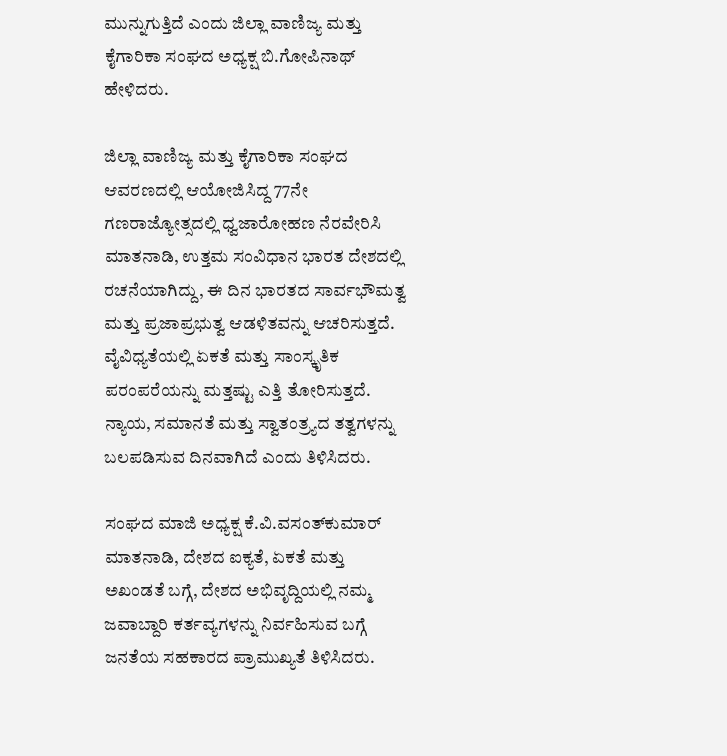ಮುನ್ನುಗುತ್ತಿದೆ ಎಂದು ಜಿಲ್ಲಾ ವಾಣಿಜ್ಯ ಮತ್ತು ಕೈಗಾರಿಕಾ ಸಂಘದ ಅಧ್ಯಕ್ಷ ಬಿ.ಗೋಪಿನಾಥ್ ಹೇಳಿದರು.

ಜಿಲ್ಲಾ ವಾಣಿಜ್ಯ ಮತ್ತು ಕೈಗಾರಿಕಾ ಸಂಘದ ಆವರಣದಲ್ಲಿ ಆಯೋಜಿಸಿದ್ದ 77ನೇ ಗಣರಾಜ್ಯೋತ್ಸದಲ್ಲಿ ಧ್ವಜಾರೋಹಣ ನೆರವೇರಿಸಿ ಮಾತನಾಡಿ, ಉತ್ತಮ ಸಂವಿಧಾನ ಭಾರತ ದೇಶದಲ್ಲಿ ರಚನೆಯಾಗಿದ್ದು, ಈ ದಿನ ಭಾರತದ ಸಾರ್ವಭೌಮತ್ವ ಮತ್ತು ಪ್ರಜಾಪ್ರಭುತ್ವ ಆಡಳಿತವನ್ನು ಆಚರಿಸುತ್ತದೆ. ವೈವಿಧ್ಯತೆಯಲ್ಲಿ ಏಕತೆ ಮತ್ತು ಸಾಂಸ್ಕೃತಿಕ ಪರಂಪರೆಯನ್ನು ಮತ್ತಷ್ಟು ಎತ್ತಿ ತೋರಿಸುತ್ತದೆ. ನ್ಯಾಯ, ಸಮಾನತೆ ಮತ್ತು ಸ್ವಾತಂತ್ರ‍್ಯದ ತತ್ವಗಳನ್ನು ಬಲಪಡಿಸುವ ದಿನವಾಗಿದೆ ಎಂದು ತಿಳಿಸಿದರು.

ಸಂಘದ ಮಾಜಿ ಅಧ್ಯಕ್ಷ ಕೆ.ವಿ.ವಸಂತ್‌ಕುಮಾರ್ ಮಾತನಾಡಿ, ದೇಶದ ಐಕ್ಯತೆ, ಏಕತೆ ಮತ್ತು ಅಖಂಡತೆ ಬಗ್ಗೆ, ದೇಶದ ಅಭಿವೃದ್ದಿಯಲ್ಲಿ ನಮ್ಮ ಜವಾಬ್ದಾರಿ ಕರ್ತವ್ಯಗಳನ್ನು ನಿರ್ವಹಿಸುವ ಬಗ್ಗೆ ಜನತೆಯ ಸಹಕಾರದ ಪ್ರಾಮುಖ್ಯತೆ ತಿಳಿಸಿದರು.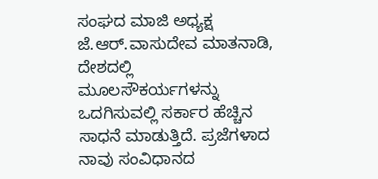ಸಂಘದ ಮಾಜಿ ಅಧ್ಯಕ್ಷ ಜೆ.ಆರ್.ವಾಸುದೇವ ಮಾತನಾಡಿ, ದೇಶದಲ್ಲಿ ಮೂಲಸೌಕರ್ಯಗಳನ್ನು ಒದಗಿಸುವಲ್ಲಿ ಸರ್ಕಾರ ಹೆಚ್ಚಿನ ಸಾಧನೆ ಮಾಡುತ್ತಿದೆ. ಪ್ರಜೆಗಳಾದ ನಾವು ಸಂವಿಧಾನದ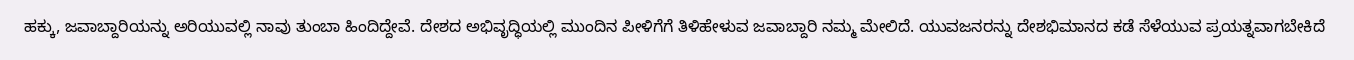ಹಕ್ಕು, ಜವಾಬ್ದಾರಿಯನ್ನು ಅರಿಯುವಲ್ಲಿ ನಾವು ತುಂಬಾ ಹಿಂದಿದ್ದೇವೆ. ದೇಶದ ಅಭಿವೃದ್ಧಿಯಲ್ಲಿ ಮುಂದಿನ ಪೀಳಿಗೆಗೆ ತಿಳಿಹೇಳುವ ಜವಾಬ್ದಾರಿ ನಮ್ಮ ಮೇಲಿದೆ. ಯುವಜನರನ್ನು ದೇಶಭಿಮಾನದ ಕಡೆ ಸೆಳೆಯುವ ಪ್ರಯತ್ನವಾಗಬೇಕಿದೆ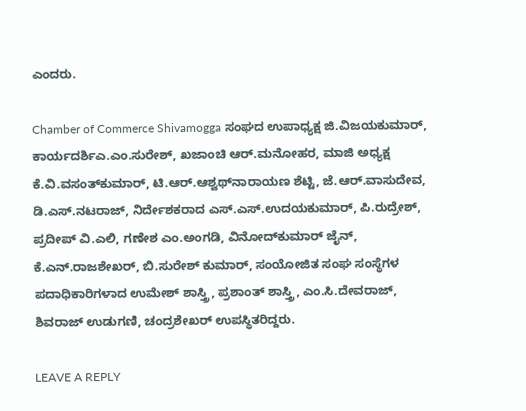ಎಂದರು.

Chamber of Commerce Shivamogga ಸಂಘದ ಉಪಾಧ್ಯಕ್ಷ ಜಿ.ವಿಜಯಕುಮಾರ್, ಕಾರ್ಯದರ್ಶಿಎ.ಎಂ.ಸುರೇಶ್, ಖಜಾಂಚಿ ಆರ್.ಮನೋಹರ, ಮಾಜಿ ಅಧ್ಯಕ್ಷ ಕೆ.ವಿ.ವಸಂತ್‌ಕುಮಾರ್, ಟಿ.ಆರ್.ಆಶ್ವಥ್‌ನಾರಾಯಣ ಶೆಟ್ಟಿ, ಜೆ.ಆರ್.ವಾಸುದೇವ, ಡಿ.ಎಸ್.ನಟರಾಜ್, ನಿರ್ದೇಶಕರಾದ ಎಸ್.ಎಸ್.ಉದಯಕುಮಾರ್, ಪಿ.ರುದ್ರೇಶ್, ಪ್ರದೀಪ್ ವಿ.ಎಲಿ, ಗಣೇಶ ಎಂ.ಅಂಗಡಿ, ವಿನೋದ್‌ಕುಮಾರ್ ಜೈನ್, ಕೆ.ಎನ್.ರಾಜಶೇಖರ್, ಬಿ.ಸುರೇಶ್ ಕುಮಾರ್, ಸಂಯೋಜಿತ ಸಂಘ ಸಂಸ್ಥೆಗಳ ಪದಾಧಿಕಾರಿಗಳಾದ ಉಮೇಶ್ ಶಾಸ್ತ್ರಿ, ಪ್ರಶಾಂತ್ ಶಾಸ್ತ್ರಿ, ಎಂ.ಸಿ.ದೇವರಾಜ್, ಶಿವರಾಜ್ ಉಡುಗಣಿ, ಚಂದ್ರಶೇಖರ್ ಉಪಸ್ಥಿತರಿದ್ದರು.

LEAVE A REPLY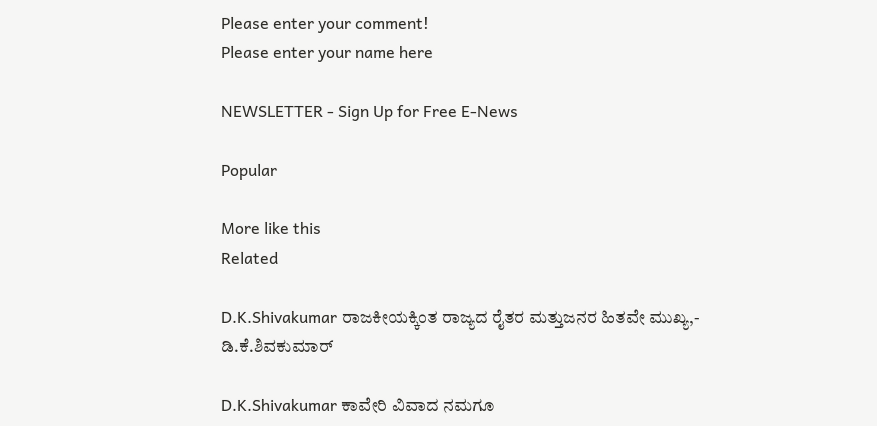Please enter your comment!
Please enter your name here

NEWSLETTER - Sign Up for Free E-News

Popular

More like this
Related

D.K.Shivakumar ರಾಜಕೀಯಕ್ಕಿಂತ ರಾಜ್ಯದ ರೈತರ ಮತ್ತುಜನರ ಹಿತವೇ ಮುಖ್ಯ,- ಡಿ.ಕೆ.ಶಿವಕುಮಾರ್

D.K.Shivakumar ಕಾವೇರಿ ವಿವಾದ ನಮಗೂ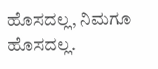ಹೊಸದಲ್ಲ, ನಿಮಗೂ ಹೊಸದಲ್ಲ.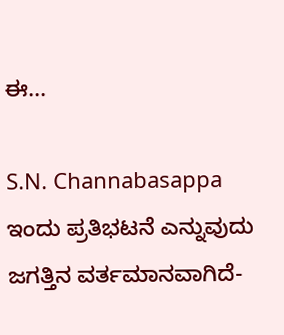ಈ...

S.N. Channabasappa ಇಂದು ಪ್ರತಿಭಟನೆ ಎನ್ನುವುದು ಜಗತ್ತಿನ ವರ್ತಮಾನವಾಗಿದೆ-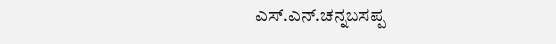ಎಸ್.ಎನ್.ಚನ್ನಬಸಪ್ಪ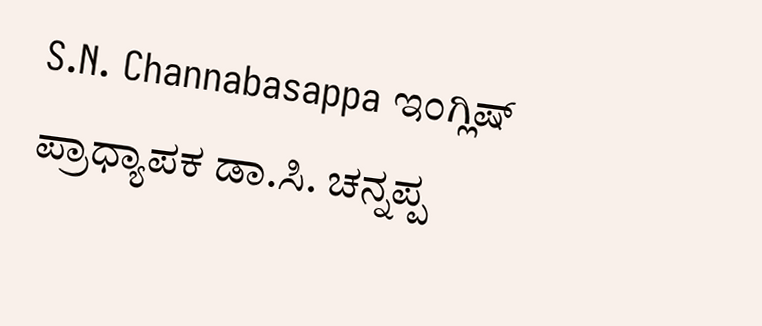S.N. Channabasappa ಇಂಗ್ಲಿಷ್ ಪ್ರಾಧ್ಯಾಪಕ ಡಾ.ಸಿ. ಚನ್ನಪ್ಪ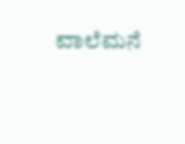ವಾಲೆಮನೆ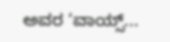ಅವರ ‘ವಾಯ್ಸ್...